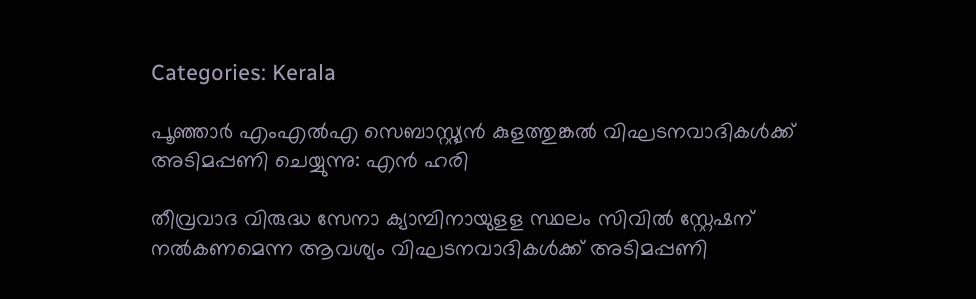Categories: Kerala

പൂഞ്ഞാര്‍ എംഎല്‍എ സെബാസ്റ്റ്യന്‍ കുളത്തുങ്കല്‍ വിഘടനവാദികള്‍ക്ക് അടിമപ്പണി ചെയ്യുന്നു: എന്‍ ഹരി

തീവ്രവാദ വിരുദ്ധ സേനാ ക്യാമ്പിനായുളള സ്ഥലം സിവില്‍ സ്റ്റേഷന് നല്‍കണമെന്ന ആവശ്യം വിഘടനവാദികള്‍ക്ക് അടിമപ്പണി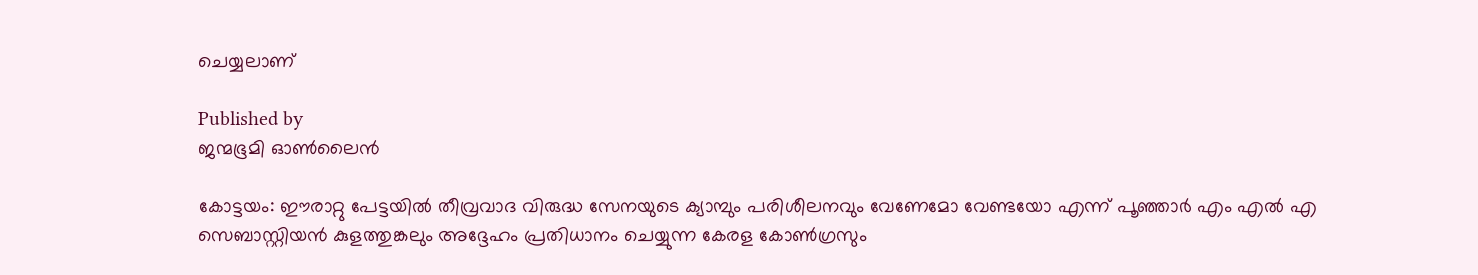ചെയ്യലാണ്

Published by
ജന്മഭൂമി ഓണ്‍ലൈന്‍

കോട്ടയം: ഈരാറ്റു പേട്ടയില്‍ തീവ്രവാദ വിരുദ്ധ സേനയുടെ ക്യാമ്പും പരിശീലനവും വേണേമോ വേണ്ടയോ എന്ന് പൂഞ്ഞാര്‍ എം എല്‍ എ സെബാസ്റ്റിയന്‍ കുളത്തുങ്കലും അദ്ദേഹം പ്രതിധാനം ചെയ്യുന്ന കേരള കോണ്‍ഗ്രസും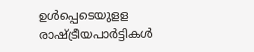ഉള്‍പ്പെടെയുളള രാഷ്‌ട്രീയപാര്‍ട്ടികള്‍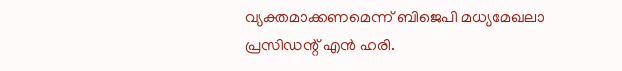വ്യക്തമാക്കണമെന്ന് ബിജെപി മധ്യമേഖലാ പ്രസിഡന്റ് എന്‍ ഹരി.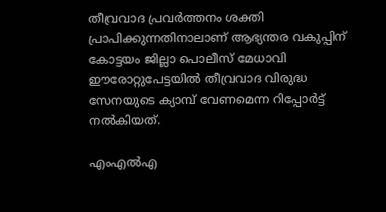തീവ്രവാദ പ്രവര്‍ത്തനം ശക്തി പ്രാപിക്കുന്നതിനാലാണ് ആഭ്യന്തര വകുപ്പിന് കോട്ടയം ജില്ലാ പൊലീസ് മേധാവി ഈരോറ്റുപേട്ടയില്‍ തീവ്രവാദ വിരുദ്ധ സേനയുടെ ക്യാമ്പ് വേണമെന്ന റിപ്പോര്‍ട്ട് നല്‍കിയത്.

എംഎല്‍എ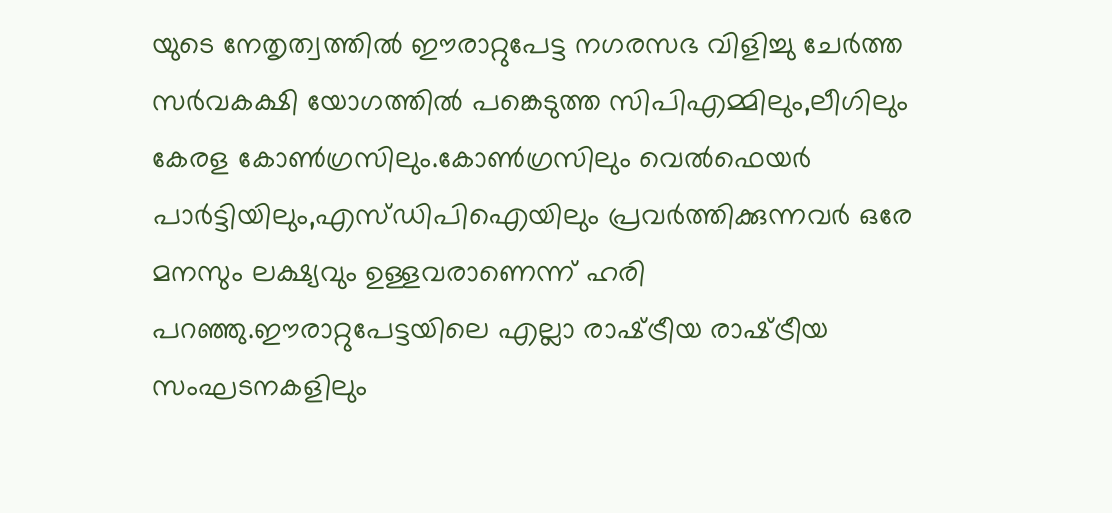യുടെ നേതൃത്വത്തില്‍ ഈരാറ്റുപേട്ട നഗരസഭ വിളിച്ചു ചേര്‍ത്ത സര്‍വകക്ഷി യോഗത്തില്‍ പങ്കെടുത്ത സിപിഎമ്മിലും,ലീഗിലും കേരള കോണ്‍ഗ്രസിലും.കോണ്‍ഗ്രസിലും വെല്‍ഫെയര്‍ പാര്‍ട്ടിയിലും,എസ്ഡിപിഐയിലും പ്രവര്‍ത്തിക്കുന്നവര്‍ ഒരേ മനസും ലക്ഷ്യവും ഉള്ളവരാണെന്ന് ഹരി പറഞ്ഞു.ഈരാറ്റുപേട്ടയിലെ എല്ലാ രാഷ്‌ട്രീയ രാഷ്‌ട്രീയ സംഘടനകളിലും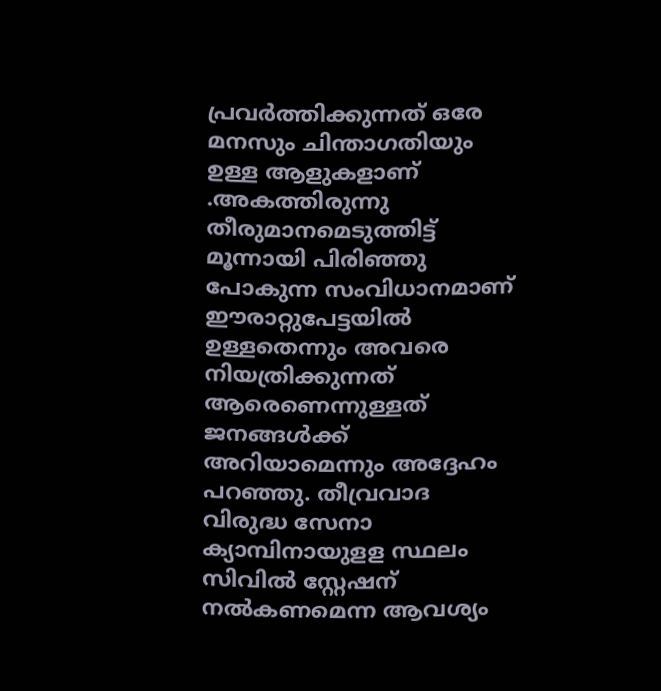പ്രവര്‍ത്തിക്കുന്നത് ഒരേ മനസും ചിന്താഗതിയും ഉള്ള ആളുകളാണ് .അകത്തിരുന്നു തീരുമാനമെടുത്തിട്ട് മൂന്നായി പിരിഞ്ഞു പോകുന്ന സംവിധാനമാണ് ഈരാറ്റുപേട്ടയില്‍ ഉള്ളതെന്നും അവരെ നിയത്രിക്കുന്നത് ആരെണെന്നുള്ളത് ജനങ്ങള്‍ക്ക് അറിയാമെന്നും അദ്ദേഹം പറഞ്ഞു. തീവ്രവാദ വിരുദ്ധ സേനാ ക്യാമ്പിനായുളള സ്ഥലം സിവില്‍ സ്റ്റേഷന് നല്‍കണമെന്ന ആവശ്യം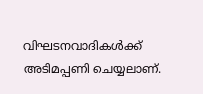വിഘടനവാദികള്‍ക്ക് അടിമപ്പണി ചെയ്യലാണ്.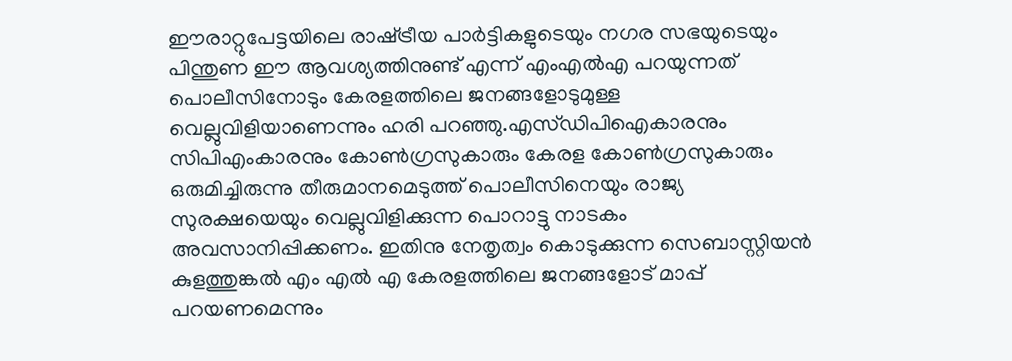ഈരാറ്റുപേട്ടയിലെ രാഷ്‌ട്രീയ പാര്‍ട്ടികളുടെയും നഗര സഭയുടെയും പിന്തുണ ഈ ആവശ്യത്തിനുണ്ട് എന്ന് എംഎല്‍എ പറയുന്നത് പൊലീസിനോടും കേരളത്തിലെ ജനങ്ങളോടുമുള്ള വെല്ലുവിളിയാണെന്നും ഹരി പറഞ്ഞു.എസ്ഡിപിഐകാരനും സിപിഎംകാരനും കോണ്‍ഗ്രസുകാരും കേരള കോണ്‍ഗ്രസുകാരും ഒരുമിച്ചിരുന്നു തീരുമാനമെടുത്ത് പൊലീസിനെയും രാജ്യ സുരക്ഷയെയും വെല്ലുവിളിക്കുന്ന പൊറാട്ടു നാടകം അവസാനിപ്പിക്കണം. ഇതിനു നേതൃത്വം കൊടുക്കുന്ന സെബാസ്റ്റിയന്‍ കുളത്തുങ്കല്‍ എം എല്‍ എ കേരളത്തിലെ ജനങ്ങളോട് മാപ്പ് പറയണമെന്നും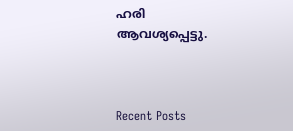ഹരി ആവശ്യപ്പെട്ടു.



Recent Posts